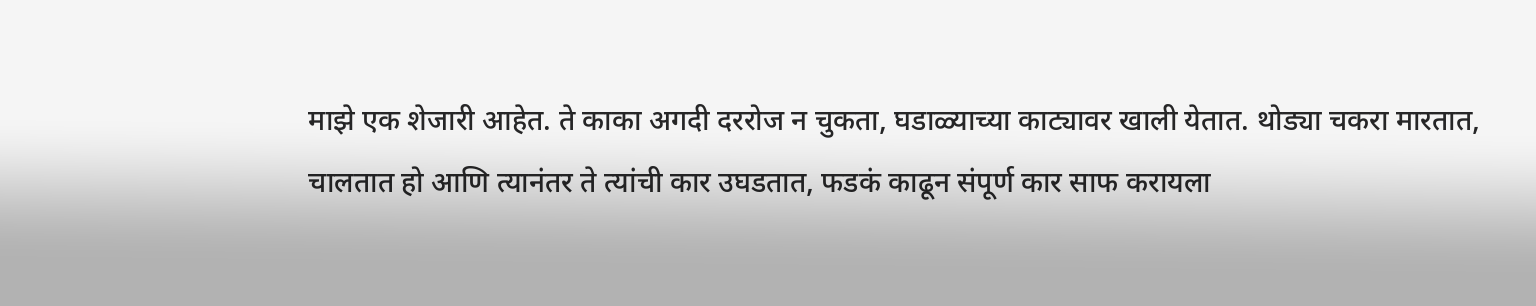माझे एक शेजारी आहेत. ते काका अगदी दररोज न चुकता, घडाळ्याच्या काट्यावर खाली येतात. थोड्या चकरा मारतात, चालतात हो आणि त्यानंतर ते त्यांची कार उघडतात, फडकं काढून संपूर्ण कार साफ करायला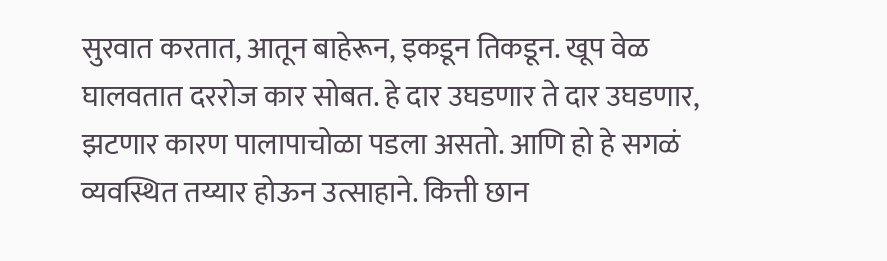सुरवात करतात, आतून बाहेरून, इकडून तिकडून. खूप वेळ घालवतात दररोज कार सोबत. हे दार उघडणार ते दार उघडणार, झटणार कारण पालापाचोळा पडला असतो. आणि हो हे सगळं व्यवस्थित तय्यार होऊन उत्साहाने. कित्ती छान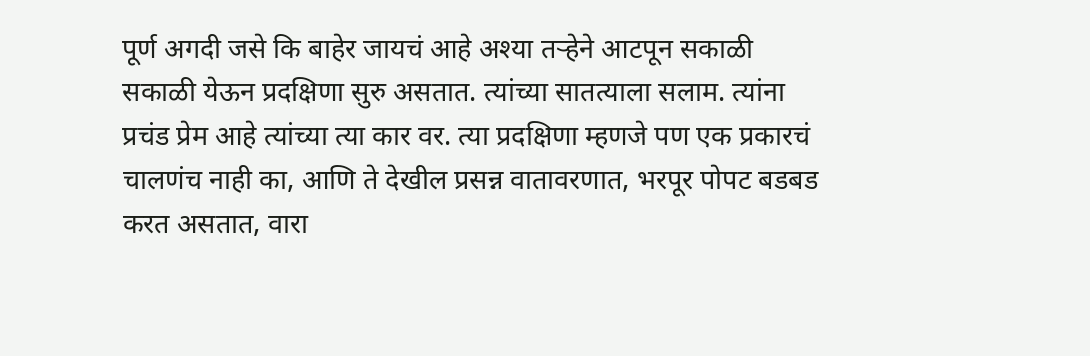पूर्ण अगदी जसे कि बाहेर जायचं आहे अश्या तऱ्हेने आटपून सकाळी सकाळी येऊन प्रदक्षिणा सुरु असतात. त्यांच्या सातत्याला सलाम. त्यांना प्रचंड प्रेम आहे त्यांच्या त्या कार वर. त्या प्रदक्षिणा म्हणजे पण एक प्रकारचं चालणंच नाही का, आणि ते देखील प्रसन्न वातावरणात, भरपूर पोपट बडबड करत असतात, वारा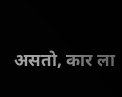असतो, कार ला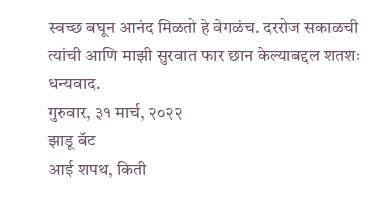स्वच्छ बघून आनंद मिळतो हे वेगळंच. दररोज सकाळची त्यांची आणि माझी सुरवात फार छान केल्याबद्दल शतशः धन्यवाद.
गुरुवार, ३१ मार्च, २०२२
झाडू बॅट
आई शपथ, किती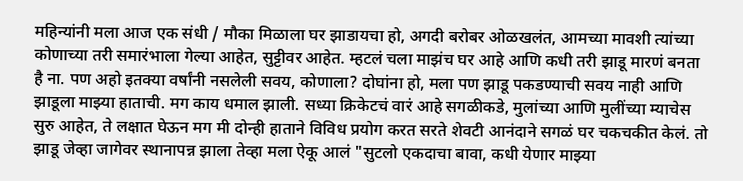महिन्यांनी मला आज एक संधी / मौका मिळाला घर झाडायचा हो, अगदी बरोबर ओळखलंत, आमच्या मावशी त्यांच्या कोणाच्या तरी समारंभाला गेल्या आहेत, सुट्टीवर आहेत. म्हटलं चला माझंच घर आहे आणि कधी तरी झाडू मारणं बनता है ना. पण अहो इतक्या वर्षांनी नसलेली सवय, कोणाला? दोघांना हो, मला पण झाडू पकडण्याची सवय नाही आणि झाडूला माझ्या हाताची. मग काय धमाल झाली. सध्या क्रिकेटचं वारं आहे सगळीकडे, मुलांच्या आणि मुलींच्या म्याचेस सुरु आहेत, ते लक्षात घेऊन मग मी दोन्ही हाताने विविध प्रयोग करत सरते शेवटी आनंदाने सगळं घर चकचकीत केलं. तो झाडू जेव्हा जागेवर स्थानापन्न झाला तेव्हा मला ऐकू आलं "सुटलो एकदाचा बावा, कधी येणार माझ्या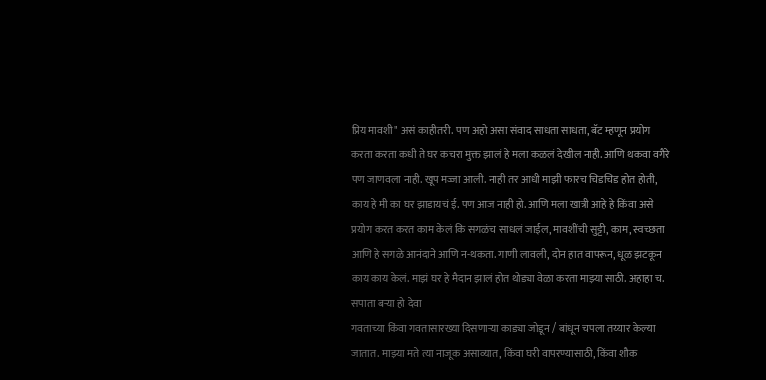प्रिय मावशी" असं काहीतरी. पण अहो असा संवाद साधता साधता, बॅट म्हणून प्रयोग करता करता कधी ते घर कचरा मुक्त झालं हे मला कळलं देखील नाही. आणि थकवा वगैरे पण जाणवला नाही. खूप मज्जा आली. नाही तर आधी माझी फारच चिडचिड होत होती, काय हे मी का घर झाडायचं ई. पण आज नाही हो. आणि मला खात्री आहे हे किंवा असे प्रयोग करत करत काम केलं कि सगळंच साधलं जाईल, मावशींची सुट्टी, काम, स्वच्छता आणि हे सगळे आनंदाने आणि न-थकता. गाणी लावली, दोन हात वापरून, धूळ झटकून काय काय केलं. माझं घर हे मैदान झालं होत थोड्या वेळा करता माझ्या साठी. अहाहा च.
सपाता बऱ्या हो देवा
गवताच्या किंवा गवतासारख्या दिसणाऱ्या काड्या जोडून / बांधून चपला तय्यार केल्या जातात. माझ्या मते त्या नाजूक असाव्यात, किंवा घरी वापरण्यासाठी, किंवा शौक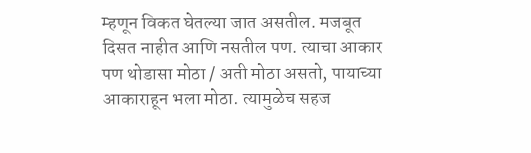म्हणून विकत घेतल्या जात असतील. मजबूत दिसत नाहीत आणि नसतील पण. त्याचा आकार पण थोडासा मोठा / अती मोठा असतो, पायाच्या आकाराहून भला मोठा. त्यामुळेच सहज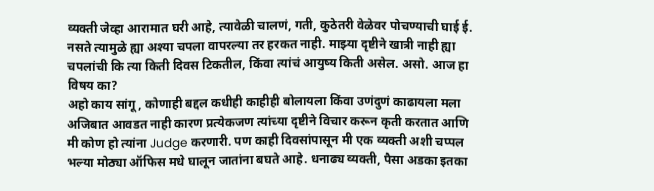व्यक्ती जेव्हा आरामात घरी आहे, त्यावेळी चालणं, गती, कुठेतरी वेळेवर पोचण्याची घाई ई. नसते त्यामुळे ह्या अश्या चपला वापरल्या तर हरकत नाही. माझ्या दृष्टीने खात्री नाही ह्या चपलांची कि त्या किती दिवस टिकतील, किंवा त्यांचं आयुष्य किती असेल. असो. आज हा विषय का?
अहो काय सांगू, कोणाही बद्दल कधीही काहीही बोलायला किंवा उणंदुणं काढायला मला अजिबात आवडत नाही कारण प्रत्येकजण त्यांच्या दृष्टीने विचार करून कृती करतात आणि मी कोण हो त्यांना Judge करणारी. पण काही दिवसांपासून मी एक व्यक्ती अशी चप्पल भल्या मोठ्या ऑफिस मधे घालून जातांना बघते आहे. धनाढ्य व्यक्ती, पैसा अडका इतका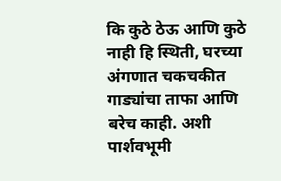कि कुठे ठेऊ आणि कुठे नाही हि स्थिती, घरच्या अंगणात चकचकीत गाड्यांचा ताफा आणि बरेच काही. अशी पार्शवभूमी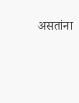असतांना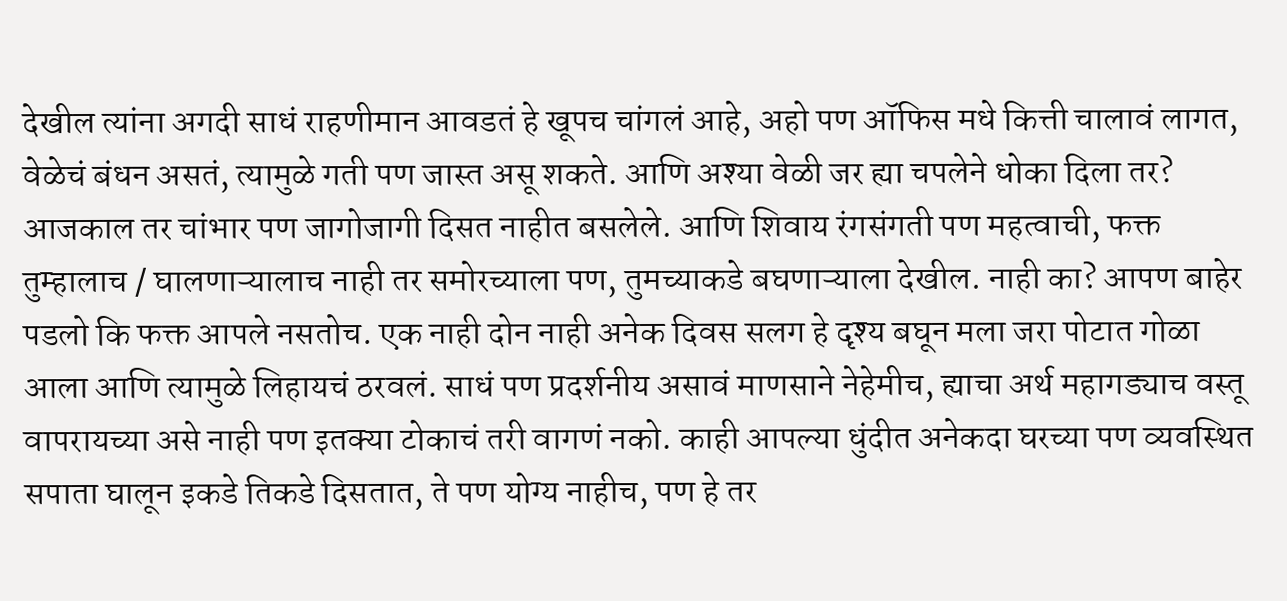देखील त्यांना अगदी साधं राहणीमान आवडतं हे खूपच चांगलं आहे, अहो पण ऑफिस मधे कित्ती चालावं लागत, वेळेचं बंधन असतं, त्यामुळे गती पण जास्त असू शकते. आणि अश्या वेळी जर ह्या चपलेने धोका दिला तर? आजकाल तर चांभार पण जागोजागी दिसत नाहीत बसलेले. आणि शिवाय रंगसंगती पण महत्वाची, फक्त तुम्हालाच / घालणाऱ्यालाच नाही तर समोरच्याला पण, तुमच्याकडे बघणाऱ्याला देखील. नाही का? आपण बाहेर पडलो कि फक्त आपले नसतोच. एक नाही दोन नाही अनेक दिवस सलग हे दृश्य बघून मला जरा पोटात गोळा आला आणि त्यामुळे लिहायचं ठरवलं. साधं पण प्रदर्शनीय असावं माणसाने नेहेमीच, ह्याचा अर्थ महागड्याच वस्तू वापरायच्या असे नाही पण इतक्या टोकाचं तरी वागणं नको. काही आपल्या धुंदीत अनेकदा घरच्या पण व्यवस्थित सपाता घालून इकडे तिकडे दिसतात, ते पण योग्य नाहीच, पण हे तर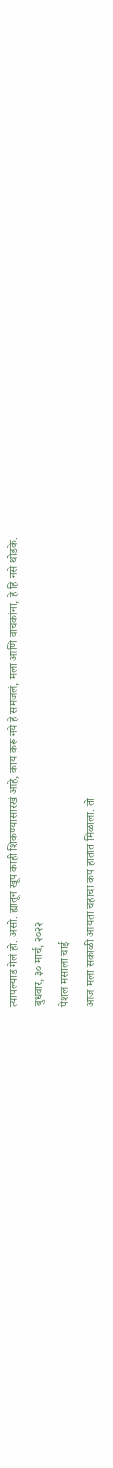त्यापल्याड गेलं हो. असो. ह्यातून खूप काही शिकण्यासारखं आहे, काय करू नये हे समजलं, मला आणि वाचकांना, हे हि नसे थोडके.
बुधवार, ३० मार्च, २०२२
पेशल मसाला चाई
आज मला सकाळी आयता चहाचा कप हातात मिळाला. तो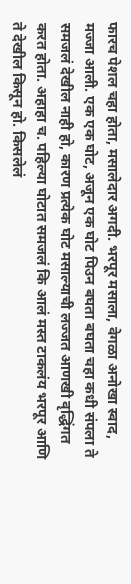फारच पेशल चहा होता, मसालेदार अगदी. भरपूर मसाला, वेगळा अनोखा स्वाद, मज्जा आली. एक एक घोट, अजून एक घोट पिउन बघता बघता चहा कधी संपला ते समजलं देखील नाही हो, कारण प्रत्येक घोट मसाल्याची लज्जत आणखी वृद्धिंगत करत होता. अहाहा च. पहिल्या घोटात समजलं कि आलं मस्त टाकलंय भरपूर आणि ते देखील किसून हो. किसलेलं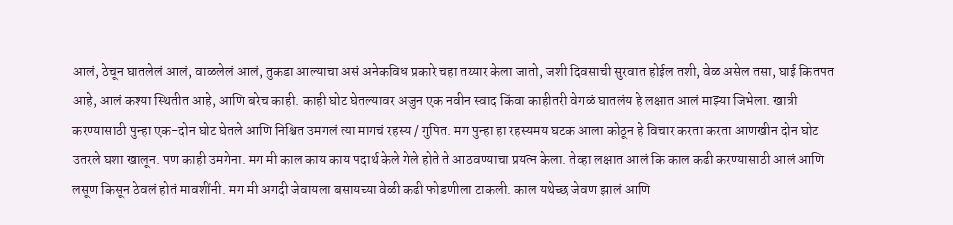आलं, ठेचून घातलेलं आलं, वाळलेलं आलं, तुकडा आल्याचा असं अनेकविध प्रकारे चहा तय्यार केला जातो, जशी दिवसाची सुरवात होईल तशी, वेळ असेल तसा, घाई कितपत आहे, आलं कश्या स्थितीत आहे, आणि बरेच काही. काही घोट घेतल्यावर अजुन एक नवीन स्वाद किंवा काहीतरी वेगळं घातलंय हे लक्षात आलं माझ्या जिभेला. खात्री करण्यासाठी पुन्हा एक-दोन घोट घेतले आणि निश्चित उमगलं त्या मागचं रहस्य / गुपित. मग पुन्हा हा रहस्यमय घटक आला कोठून हे विचार करता करता आणखीन दोन घोट उतरले घशा खालून. पण काही उमगेना. मग मी काल काय काय पदार्थ केले गेले होते ते आठवण्याचा प्रयत्न केला. तेव्हा लक्षात आलं कि काल कढी करण्यासाठी आलं आणि लसूण किसून ठेवलं होतं मावशींनी. मग मी अगदी जेवायला बसायच्या वेळी कढी फोडणीला टाकली. काल यथेच्छ जेवण झालं आणि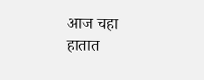आज चहा हातात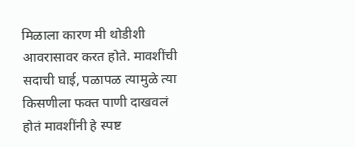मिळाला कारण मी थोडीशी आवरासावर करत होते. मावशींची सदाची घाई, पळापळ त्यामुळे त्या किसणीला फक्त पाणी दाखवलं होतं मावशींनी हे स्पष्ट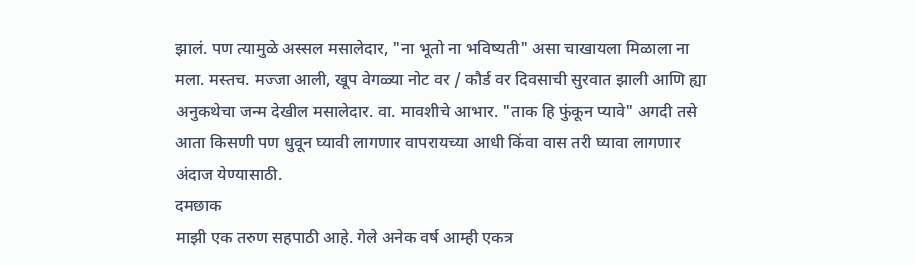झालं. पण त्यामुळे अस्सल मसालेदार, "ना भूतो ना भविष्यती" असा चाखायला मिळाला ना मला. मस्तच. मज्जा आली, खूप वेगळ्या नोट वर / कौर्ड वर दिवसाची सुरवात झाली आणि ह्या अनुकथेचा जन्म देखील मसालेदार. वा. मावशीचे आभार. "ताक हि फुंकून प्यावे" अगदी तसे आता किसणी पण धुवून घ्यावी लागणार वापरायच्या आधी किंवा वास तरी घ्यावा लागणार अंदाज येण्यासाठी.
दमछाक
माझी एक तरुण सहपाठी आहे. गेले अनेक वर्ष आम्ही एकत्र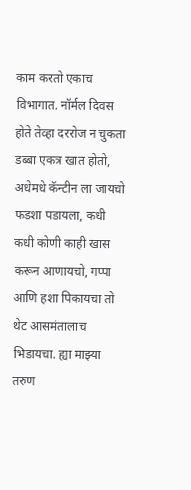काम करतो एकाच विभागात. नॉर्मल दिवस होते तेव्हा दररोज न चुकता डब्बा एकत्र खात होतो, अधेमधे कॅन्टीन ला जायचो फडशा पडायला, कधी कधी कोणी काही खास करून आणायचो, गप्पा आणि हशा पिकायचा तो थेट आसमंतालाच भिडायचा. ह्या माझ्या तरुण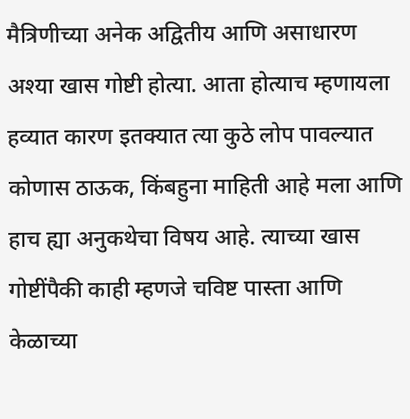मैत्रिणीच्या अनेक अद्वितीय आणि असाधारण अश्या खास गोष्टी होत्या. आता होत्याच म्हणायला हव्यात कारण इतक्यात त्या कुठे लोप पावल्यात कोणास ठाऊक, किंबहुना माहिती आहे मला आणि हाच ह्या अनुकथेचा विषय आहे. त्याच्या खास गोष्टींपैकी काही म्हणजे चविष्ट पास्ता आणि केळाच्या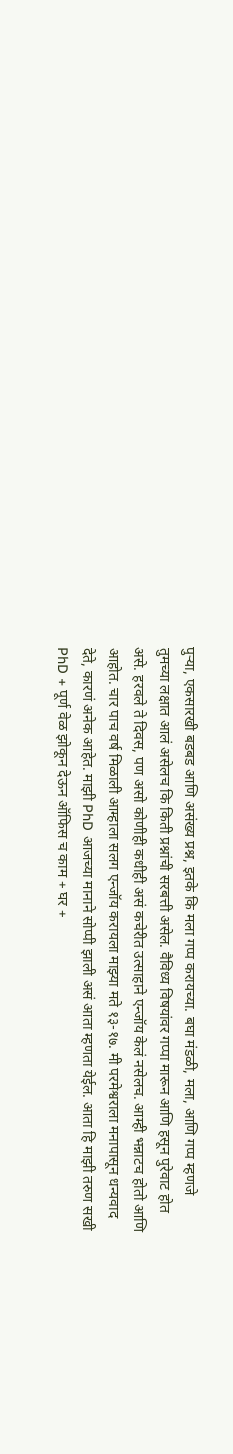पुऱ्या, एकसारखी बडबड आणि असंख्य प्रश्न, इतके कि मला गप्प करायच्या. बघा मंडळी, मला, आणि गप्प म्हणजे तुमच्या लक्षात आलं असेलच कि किती प्रश्नांची सरबत्ती असेल. वैविध्य विषयांवर गप्पा मारून आणि हसून पुरेवाट होत असे. हरवले ते दिवस, पण असो कोणीही कधीही असं कचेरीत उत्साहाने एन्जॉय केलं नसेलच. आम्ही भन्नाटच होतो आणि आहोत. चार पाच वर्ष मिळाली आम्हाला सलग एन्जॉय करायला माझ्या मते १३-१७. मी परमेश्वराला मनापासून धन्यवाद देते, कारणं अनेक आहेत. माझी PhD आजच्या मानाने सोप्पी झाली असं आता म्हणता येईल. आता हि माझी तरुण सखी PhD + पूर्ण वेळ झोकून देऊन ऑफिस च काम + घर +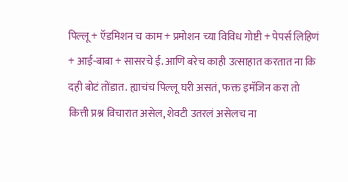पिल्लू + ऍडमिशन च काम + प्रमोशन च्या विविध गोष्टी + पेपर्स लिहिणं + आई-बाबा + सासरचे ई. आणि बरेच काही उत्साहात करतात ना कि दही बोटं तोंडात. ह्याचंच पिल्लू घरी असतं, फक्त इमॅजिन करा तो कित्ती प्रश्न विचारात असेल, शेवटी उतरलं असेलच ना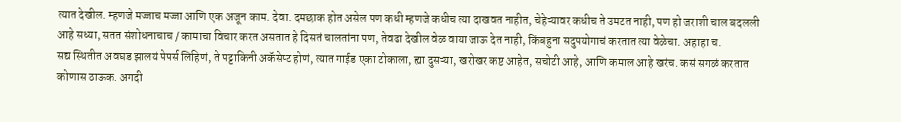त्यात देखील. म्हणजे मज्जाच मज्जा आणि एक अजून काम. देवा. दमछाक होत असेल पण कधी म्हणजे कधीच त्या दाखवत नाहीत, चेहेऱ्यावर कधीच ते उमटत नाही, पण हो जराशी चाल बदलली आहे सध्या, सतत संशोधनाचाच / कामाचा विचार करत असतात हे दिसतं चालतांना पण, तेवढा देखील वेळ वाया जाऊ देत नाही, किंबहुना सदुपयोगाचं करतात त्या वेळेचा. अहाहा च.
सद्य स्थितीत अवघड झालयं पेपर्स लिहिणं, ते पट्टाकिनी अकॅसेप्ट होणं, त्यात गाईड एका टोकाला, ह्या दुसऱ्या, खरोखर कष्ट आहेत, सचोटी आहे, आणि कमाल आहे खरंच. कसं सगळं करतात कोणास ठाऊक. अगदी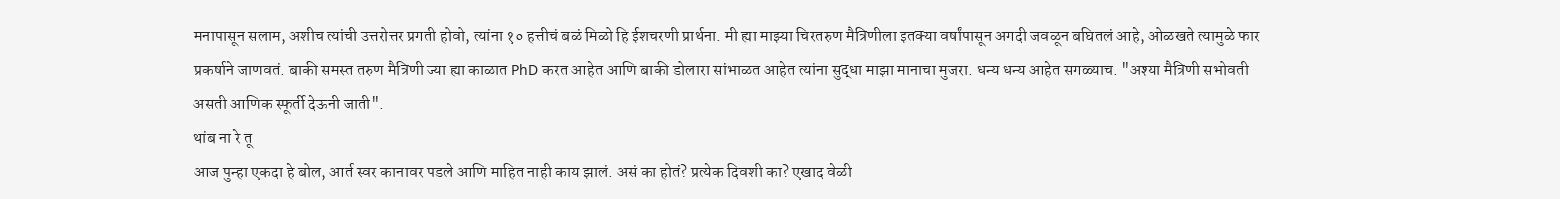मनापासून सलाम, अशीच त्यांची उत्तरोत्तर प्रगती होवो, त्यांना १० हत्तीचं बळं मिळो हि ईशचरणी प्रार्थना. मी ह्या माझ्या चिरतरुण मैत्रिणीला इतक्या वर्षांपासून अगदी जवळून बघितलं आहे, ओळखते त्यामुळे फार प्रकर्षाने जाणवतं. बाकी समस्त तरुण मैत्रिणी ज्या ह्या काळात PhD करत आहेत आणि बाकी डोलारा सांभाळत आहेत त्यांना सुद्धा माझा मानाचा मुजरा. धन्य धन्य आहेत सगळ्याच. "अश्या मैत्रिणी सभोवती असती आणिक स्फूर्ती देऊनी जाती".
थांब ना रे तू
आज पुन्हा एकदा हे बोल, आर्त स्वर कानावर पडले आणि माहित नाही काय झालं. असं का होतं? प्रत्येक दिवशी का? एखाद वेळी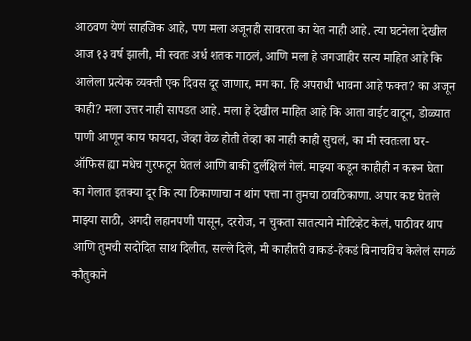आठवण येणं साहजिक आहे, पण मला अजूनही सावरता का येत नाही आहे. त्या घटनेला देखील आज १३ वर्ष झाली, मी स्वतः अर्ध शतक गाठलं, आणि मला हे जगजाहीर सत्य माहित आहे कि आलेला प्रत्येक व्यक्ती एक दिवस दूर जाणार, मग का. हि अपराधी भावना आहे फक्त? का अजून काही? मला उत्तर नाही सापडत आहे. मला हे देखील माहित आहे कि आता वाईट वाटून, डोळ्यात पाणी आणून काय फायदा, जेव्हा वेळ होती तेव्हा का नाही काही सुचलं, का मी स्वतःला घर-ऑफिस ह्या मधेच गुरफटून घेतलं आणि बाकी दुर्लक्षिलं गेलं. माझ्या कडून काहीही न करून घेता का गेलात इतक्या दूर कि त्या ठिकाणाचा न थांग पत्ता ना तुमचा ठावठिकाणा. अपार कष्ट घेतले माझ्या साठी, अगदी लहानपणी पासून, दररोज, न चुकता सातत्याने मोटिव्हेट केलं, पाठीवर थाप आणि तुमची सदोदित साथ दिलीत, सल्ले दिले, मी काहीतरी वाकडं-हेकडं बिनाचविच केलेलं सगळं कौतुकाने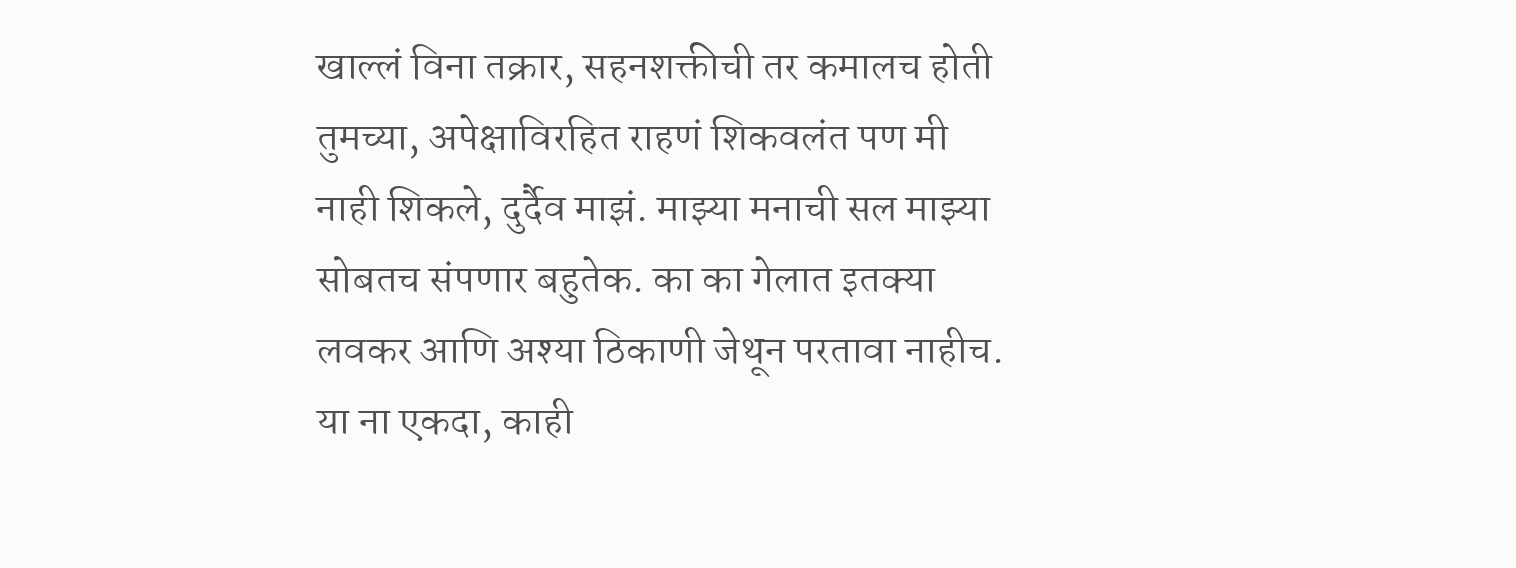खाल्लं विना तक्रार, सहनशक्तीची तर कमालच होती तुमच्या, अपेक्षाविरहित राहणं शिकवलंत पण मी नाही शिकले, दुर्दैव माझं. माझ्या मनाची सल माझ्या सोबतच संपणार बहुतेक. का का गेलात इतक्या लवकर आणि अश्या ठिकाणी जेथून परतावा नाहीच. या ना एकदा, काही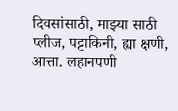दिवसांसाठी, माझ्या साठी प्लीज, पट्टाकिनी, ह्या क्षणी, आत्ता. लहानपणी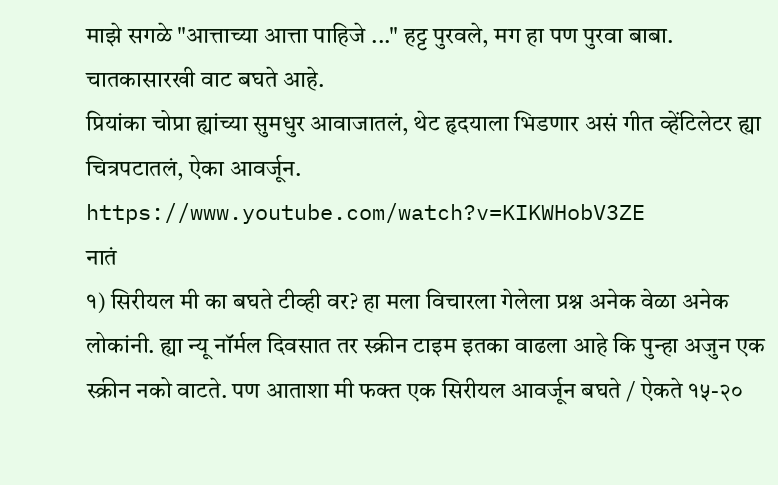माझे सगळे "आत्ताच्या आत्ता पाहिजे ..." हट्ट पुरवले, मग हा पण पुरवा बाबा. चातकासारखी वाट बघते आहे.
प्रियांका चोप्रा ह्यांच्या सुमधुर आवाजातलं, थेट हृदयाला भिडणार असं गीत व्हेंटिलेटर ह्या चित्रपटातलं, ऐका आवर्जून.
https://www.youtube.com/watch?v=KIKWHobV3ZE
नातं
१) सिरीयल मी का बघते टीव्ही वर? हा मला विचारला गेलेला प्रश्न अनेक वेळा अनेक लोकांनी. ह्या न्यू नॉर्मल दिवसात तर स्क्रीन टाइम इतका वाढला आहे कि पुन्हा अजुन एक स्क्रीन नको वाटते. पण आताशा मी फक्त एक सिरीयल आवर्जून बघते / ऐकते १५-२०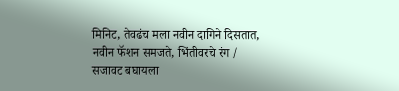मिनिट, तेवढंच मला नवीन दागिने दिसतात, नवीन फॅशन समजते, भिंतीवरचे रंग / सजावट बघायला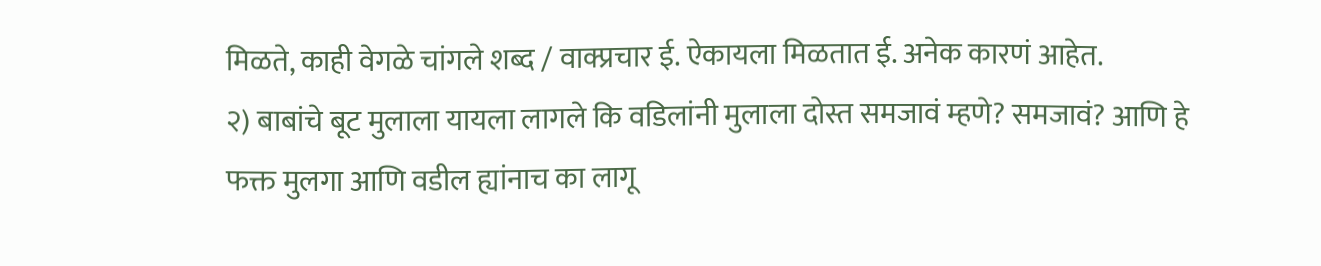मिळते, काही वेगळे चांगले शब्द / वाक्प्रचार ई. ऐकायला मिळतात ई. अनेक कारणं आहेत.
२) बाबांचे बूट मुलाला यायला लागले कि वडिलांनी मुलाला दोस्त समजावं म्हणे? समजावं? आणि हे फक्त मुलगा आणि वडील ह्यांनाच का लागू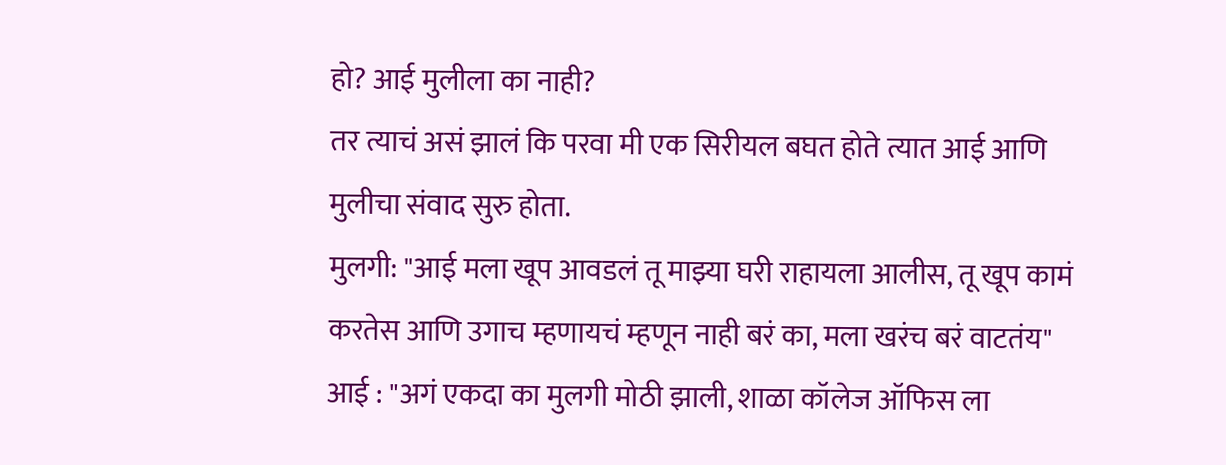हो? आई मुलीला का नाही?
तर त्याचं असं झालं कि परवा मी एक सिरीयल बघत होते त्यात आई आणि मुलीचा संवाद सुरु होता.
मुलगी: "आई मला खूप आवडलं तू माझ्या घरी राहायला आलीस, तू खूप कामं करतेस आणि उगाच म्हणायचं म्हणून नाही बरं का, मला खरंच बरं वाटतंय"
आई : "अगं एकदा का मुलगी मोठी झाली, शाळा कॉलेज ऑफिस ला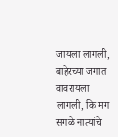जायला लागली, बाहेरच्या जगात वावरायला लागली, कि मग सगळे नात्यांचे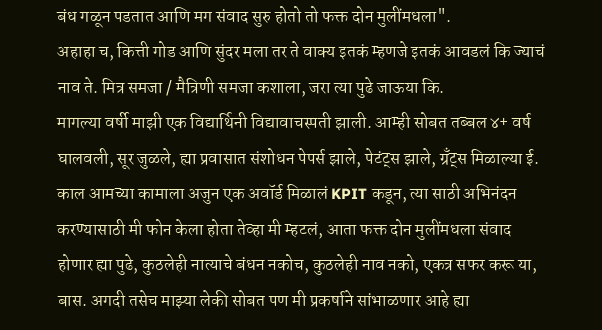बंध गळून पडतात आणि मग संवाद सुरु होतो तो फक्त दोन मुलींमधला".
अहाहा च, कित्ती गोड आणि सुंदर मला तर ते वाक्य इतकं म्हणजे इतकं आवडलं कि ज्याचं नाव ते. मित्र समजा / मैत्रिणी समजा कशाला, जरा त्या पुढे जाऊया कि.
मागल्या वर्षी माझी एक विद्यार्थिनी विद्यावाचस्पती झाली. आम्ही सोबत तब्बल ४+ वर्ष घालवली, सूर जुळले, ह्या प्रवासात संशोधन पेपर्स झाले, पेटंट्स झाले, ग्रँट्स मिळाल्या ई. काल आमच्या कामाला अजुन एक अवॉर्ड मिळालं KPIT कडून, त्या साठी अभिनंदन करण्यासाठी मी फोन केला होता तेव्हा मी म्हटलं, आता फक्त दोन मुलींमधला संवाद होणार ह्या पुढे, कुठलेही नात्याचे बंधन नकोच, कुठलेही नाव नको, एकत्र सफर करू या, बास. अगदी तसेच माझ्या लेकी सोबत पण मी प्रकर्षाने सांभाळणार आहे ह्या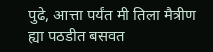पुढे, आत्ता पर्यंत मी तिला मैत्रीण ह्या पठडीत बसवत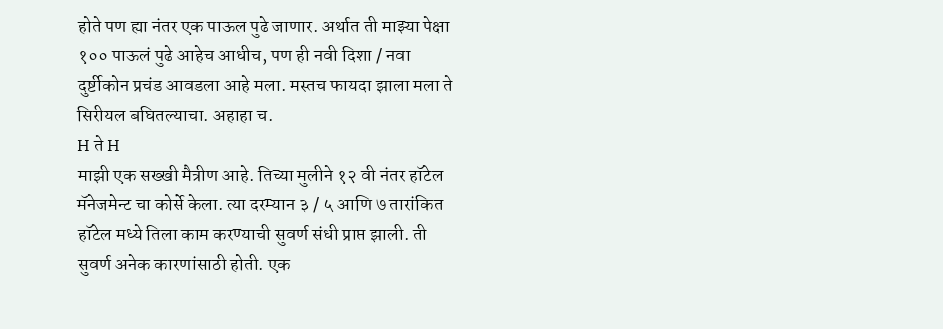होते पण ह्या नंतर एक पाऊल पुढे जाणार. अर्थात ती माझ्या पेक्षा १०० पाऊलं पुढे आहेच आधीच, पण ही नवी दिशा / नवा दुर्ष्टीकोन प्रचंड आवडला आहे मला. मस्तच फायदा झाला मला ते सिरीयल बघितल्याचा. अहाहा च.
H ते H
माझी एक सख्खी मैत्रीण आहे. तिच्या मुलीने १२ वी नंतर हॉटेल मॅनेजमेन्ट चा कोर्से केला. त्या दरम्यान ३ / ५ आणि ७ तारांकित हॉटेल मध्ये तिला काम करण्याची सुवर्ण संधी प्राप्त झाली. ती सुवर्ण अनेक कारणांसाठी होती. एक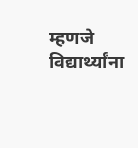म्हणजे विद्यार्थ्यांना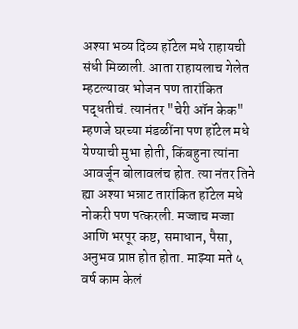अश्या भव्य दिव्य हॉटेल मधे राहायची संधी मिळाली. आता राहायलाच गेलेत म्हटल्यावर भोजन पण तारांकित पद्धतीचं. त्यानंतर "चेरी ऑन केक" म्हणजे घरच्या मंडळींना पण हॉटेल मधे येण्याची मुभा होती, किंबहुना त्यांना आवर्जून बोलावलंच होत. त्या नंतर तिने ह्या अश्या भन्नाट तारांकित हॉटेल मधे नोकरी पण पत्करली. मज्जाच मज्जा आणि भरपूर कष्ट, समाधान, पैसा, अनुभव प्राप्त होत होता. माझ्या मते ५ वर्ष काम केलं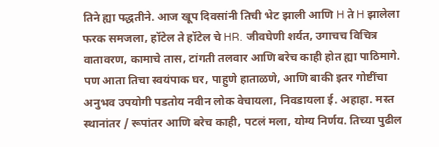तिने ह्या पद्धतीने. आज खूप दिवसांनी तिची भेट झाली आणि H ते H झालेला फरक समजला, हॉटेल ते हॉटेल चे HR. जीवघेणी शर्यत, उगाचच विचित्र वातावरण, कामाचे तास, टांगती तलवार आणि बरेच काही होत ह्या पाठिमागे. पण आता तिचा स्वयंपाक घर, पाहुणे हाताळणे, आणि बाकी इतर गोष्टींचा अनुभव उपयोगी पडतोय नवीन लोक वेचायला, निवडायला ई. अहाहा. मस्त स्थानांतर / रूपांतर आणि बरेच काही, पटलं मला, योग्य निर्णय. तिच्या पुढील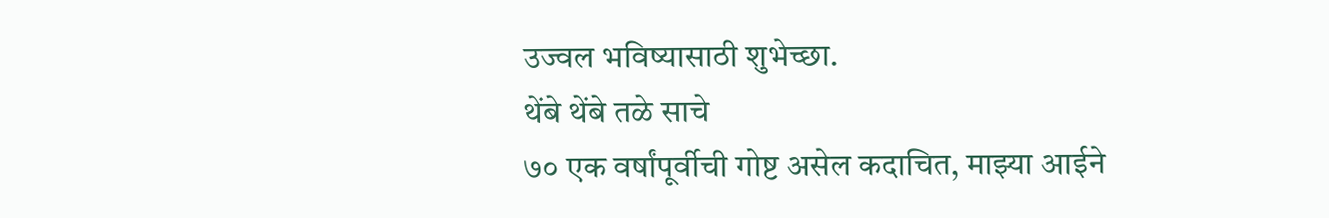उज्वल भविष्यासाठी शुभेच्छा.
थेंबे थेंबे तळे साचे
७० एक वर्षांपूर्वीची गोष्ट असेल कदाचित, माझ्या आईने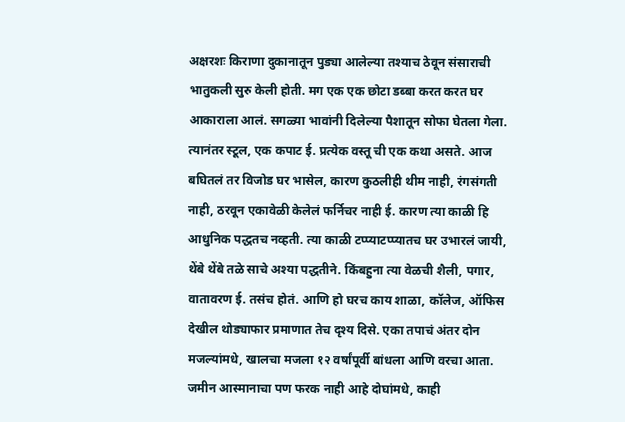अक्षरशः किराणा दुकानातून पुड्या आलेल्या तश्याच ठेवून संसाराची भातुकली सुरु केली होती. मग एक एक छोटा डब्बा करत करत घर आकाराला आलं. सगळ्या भावांनी दिलेल्या पैशातून सोफा घेतला गेला. त्यानंतर स्टूल, एक कपाट ई. प्रत्येक वस्तू ची एक कथा असते. आज बघितलं तर विजोड घर भासेल, कारण कुठलीही थीम नाही, रंगसंगती नाही, ठरवून एकावेळी केलेलं फर्निचर नाही ई. कारण त्या काळी हि आधुनिक पद्धतच नव्हती. त्या काळी टप्प्याटप्प्यातच घर उभारलं जायी, थेंबे थेंबे तळे साचे अश्या पद्धतीने. किंबहुना त्या वेळची शैली, पगार, वातावरण ई. तसंच होतं. आणि हो घरच काय शाळा, कॉलेज, ऑफिस देखील थोड्याफार प्रमाणात तेच दृश्य दिसे. एका तपाचं अंतर दोन मजल्यांमधे, खालचा मजला १२ वर्षांपूर्वी बांधला आणि वरचा आता. जमीन आस्मानाचा पण फरक नाही आहे दोघांमधे, काही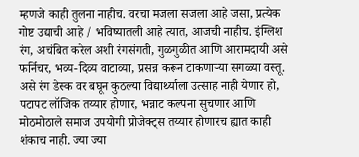म्हणजे काही तुलना नाहीच. वरचा मजला सजला आहे जसा, प्रत्येक गोष्ट उद्याची आहे / भविष्यातली आहे त्यात, आजची नाहीच. इंग्लिश रंग, अचंबित करेल अशी रंगसंगती, गुळगुळीत आणि आरामदायी असे फर्निचर, भव्य-दिव्य वाटाव्या, प्रसन्न करून टाकणाऱ्या सगळ्या वस्तू. असे रंग डेस्क वर बघून कुठल्या विद्यार्थ्याला उत्साह नाही येणार हो, पटापट लॉजिक तय्यार होणार, भन्नाट कल्पना सुचणार आणि मोठमोठाले समाज उपयोगी प्रोजेक्ट्स तय्यार होणारच ह्यात काही शंकाच नाही. ज्या ज्या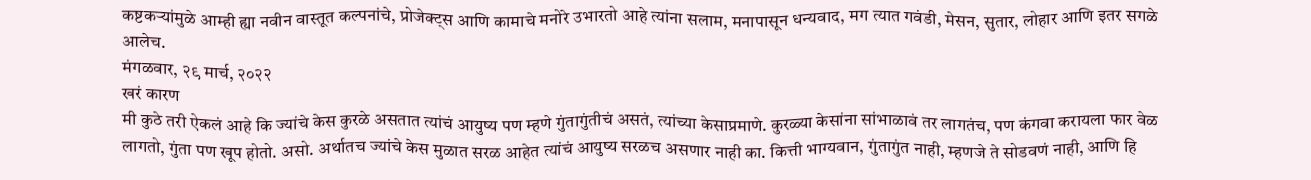कष्टकऱ्यांमुळे आम्ही ह्या नवीन वास्तूत कल्पनांचे, प्रोजेक्ट्स आणि कामाचे मनोरे उभारतो आहे त्यांना सलाम, मनापासून धन्यवाद, मग त्यात गवंडी, मेसन, सुतार, लोहार आणि इतर सगळे आलेच.
मंगळवार, २९ मार्च, २०२२
खरं कारण
मी कुठे तरी ऐकलं आहे कि ज्यांचे केस कुरळे असतात त्यांचं आयुष्य पण म्हणे गुंतागुंतीचं असतं, त्यांच्या केसाप्रमाणे. कुरळ्या केसांना सांभाळावं तर लागतंच, पण कंगवा करायला फार वेळ लागतो, गुंता पण खूप होतो. असो. अर्थातच ज्यांचे केस मुळात सरळ आहेत त्यांचं आयुष्य सरळच असणार नाही का. कित्ती भाग्यवान, गुंतागुंत नाही, म्हणजे ते सोडवणं नाही, आणि हि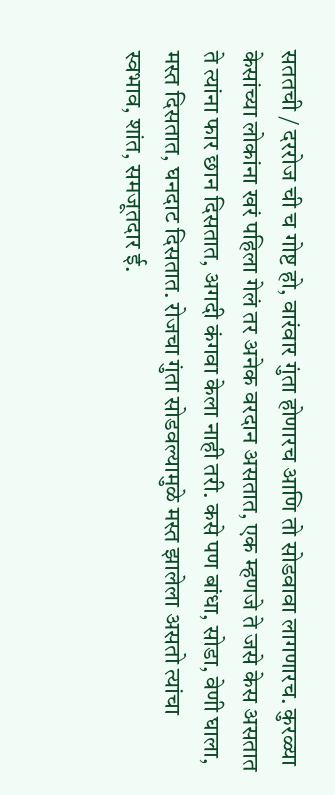सततची / दररोज ची च गोष्ट हो, वारंवार गुंता होणारच आणि तो सोडवावा लागणारच. कुरळ्या केसांच्या लोकांना खरं पहिला गेलं तर अनेक वरदान असतात, एक म्हणजे ते जसे केस असतात ते त्यांना फार छान दिसतात, अगदी कंगवा केला नाही तरी. कसे पण बांधा, सोडा, वेणी घाला, मस्त दिसतात, घनदाट दिसतात. रोजचा गुंता सोडवल्यामुळे मस्त झालेला असतो त्यांचा स्वभाव, शांत, समजूतदार ई.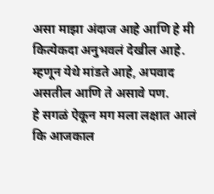असा माझा अंदाज आहे आणि हे मी कित्येकदा अनुभवलं देखील आहे. म्हणून येथे मांडते आहे, अपवाद असतील आणि ते असावे पण.
हे सगळं ऐकून मग मला लक्षात आलं कि आजकाल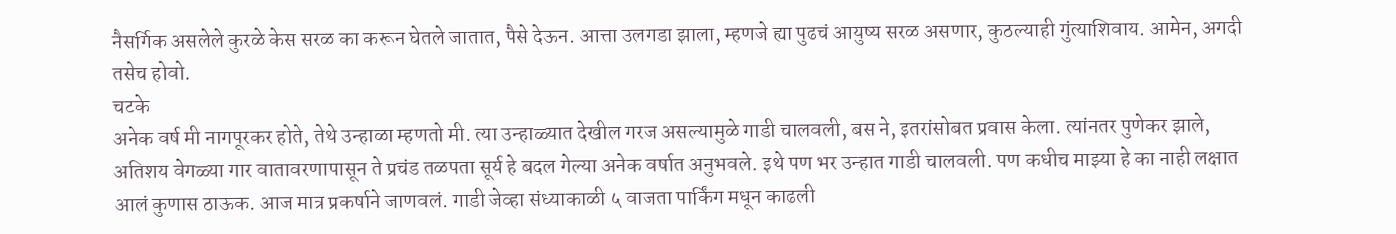नैसर्गिक असलेले कुरळे केस सरळ का करून घेतले जातात, पैसे देऊन. आत्ता उलगडा झाला, म्हणजे ह्या पुढचं आयुष्य सरळ असणार, कुठल्याही गुंत्याशिवाय. आमेन, अगदी तसेच होवो.
चटके
अनेक वर्ष मी नागपूरकर होते, तेथे उन्हाळा म्हणतो मी. त्या उन्हाळ्यात देखील गरज असल्यामुळे गाडी चालवली, बस ने, इतरांसोबत प्रवास केला. त्यांनतर पुणेकर झाले, अतिशय वेगळ्या गार वातावरणापासून ते प्रचंड तळपता सूर्य हे बदल गेल्या अनेक वर्षात अनुभवले. इथे पण भर उन्हात गाडी चालवली. पण कधीच माझ्या हे का नाही लक्षात आलं कुणास ठाऊक. आज मात्र प्रकर्षाने जाणवलं. गाडी जेव्हा संध्याकाळी ५ वाजता पार्किंग मधून काढली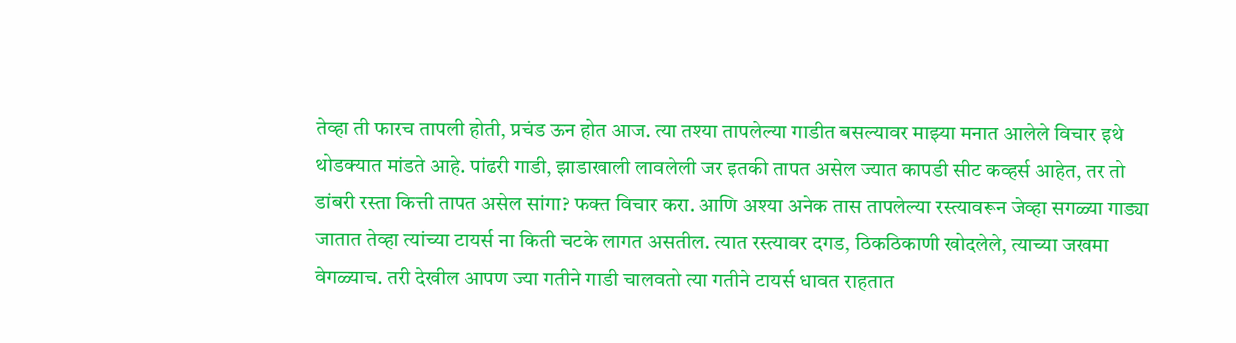तेव्हा ती फारच तापली होती, प्रचंड ऊन होत आज. त्या तश्या तापलेल्या गाडीत बसल्यावर माझ्या मनात आलेले विचार इथे थोडक्यात मांडते आहे. पांढरी गाडी, झाडाखाली लावलेली जर इतकी तापत असेल ज्यात कापडी सीट कव्हर्स आहेत, तर तो डांबरी रस्ता कित्ती तापत असेल सांगा? फक्त विचार करा. आणि अश्या अनेक तास तापलेल्या रस्त्यावरून जेव्हा सगळ्या गाड्या जातात तेव्हा त्यांच्या टायर्स ना किती चटके लागत असतील. त्यात रस्त्यावर दगड, ठिकठिकाणी खोदलेले, त्याच्या जखमा वेगळ्याच. तरी देखील आपण ज्या गतीने गाडी चालवतो त्या गतीने टायर्स धावत राहतात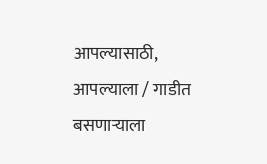आपल्यासाठी, आपल्याला / गाडीत बसणाऱ्याला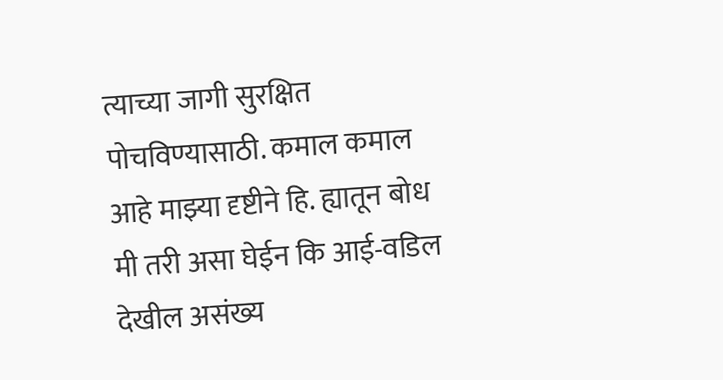त्याच्या जागी सुरक्षित पोचविण्यासाठी. कमाल कमाल आहे माझ्या दृष्टीने हि. ह्यातून बोध मी तरी असा घेईन कि आई-वडिल देखील असंख्य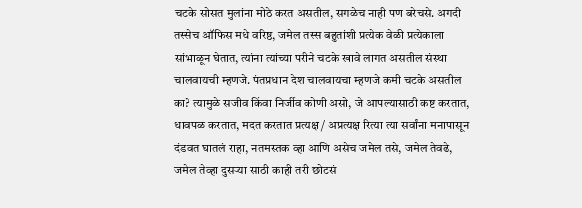चटके सोसत मुलांना मोठे करत असतील, सगळेच नाही पण बरेचसे. अगदी तस्सेच ऑफिस मधे वरिष्ठ, जमेल तस्स बहुतांशी प्रत्येक वेळी प्रत्येकाला सांभाळून घेतात, त्यांना त्यांच्या परीने चटके खावे लागत असतील संस्था चालवायची म्हणजे. पंतप्रधान देश चालवायचा म्हणजे कमी चटके असतील का? त्यामुळे सजीव किंवा निर्जीव कोणी असो, जे आपल्यासाठी कष्ट करतात, धावपळ करतात, मदत करतात प्रत्यक्ष / अप्रत्यक्ष रित्या त्या सर्वांना मनापासून दंडवत घातलं राहा, नतमस्तक व्हा आणि असेच जमेल तसे, जमेल तेवढे, जमेल तेव्हा दुसऱ्या साठी काही तरी छोटसं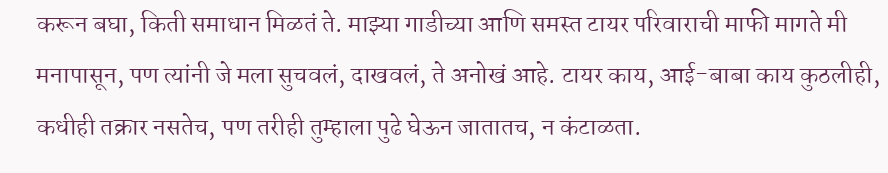करून बघा, किती समाधान मिळतं ते. माझ्या गाडीच्या आणि समस्त टायर परिवाराची माफी मागते मी मनापासून, पण त्यांनी जे मला सुचवलं, दाखवलं, ते अनोखं आहे. टायर काय, आई-बाबा काय कुठलीही, कधीही तक्रार नसतेच, पण तरीही तुम्हाला पुढे घेऊन जातातच, न कंटाळता.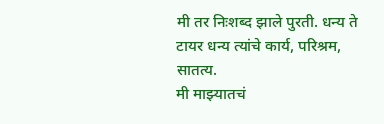मी तर निःशब्द झाले पुरती. धन्य ते टायर धन्य त्यांचे कार्य, परिश्रम, सातत्य.
मी माझ्यातचं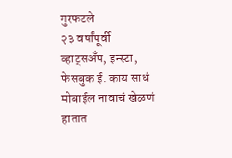गुरफटले
२३ वर्षांपूर्वी व्हाट्सअँप, इन्स्टा, फेसबुक ई. काय साधं मोबाईल नावाचं खेळणं हातात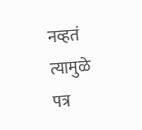नव्हतं त्यामुळे पत्र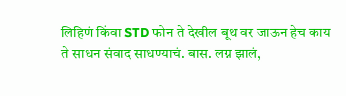लिहिणं किंवा STD फोन ते देखील बूथ वर जाऊन हेच काय ते साधन संवाद साधण्याचं. बास. लग्न झालं,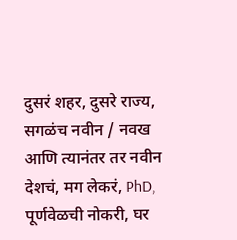दुसरं शहर, दुसरे राज्य, सगळंच नवीन / नवख आणि त्यानंतर तर नवीन देशचं, मग लेकरं, PhD, पूर्णवेळची नोकरी, घर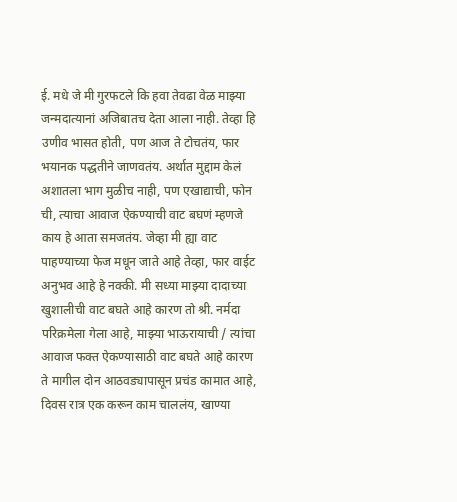ई. मधे जे मी गुरफटले कि हवा तेवढा वेळ माझ्या जन्मदात्यानां अजिबातच देता आला नाही. तेव्हा हि उणीव भासत होती, पण आज ते टोचतंय, फार भयानक पद्धतीने जाणवतंय. अर्थात मुद्दाम केलं अशातला भाग मुळीच नाही, पण एखाद्याची, फोन ची, त्याचा आवाज ऐकण्याची वाट बघणं म्हणजे काय हे आता समजतंय. जेव्हा मी ह्या वाट पाहण्याच्या फेज मधून जाते आहे तेव्हा, फार वाईट अनुभव आहे हे नक्की. मी सध्या माझ्या दादाच्या खुशालीची वाट बघते आहे कारण तो श्री. नर्मदा परिक्रमेला गेला आहे, माझ्या भाऊरायाची / त्यांचा आवाज फक्त ऐकण्यासाठी वाट बघते आहे कारण ते मागील दोन आठवड्यापासून प्रचंड कामात आहे, दिवस रात्र एक करून काम चाललंय, खाण्या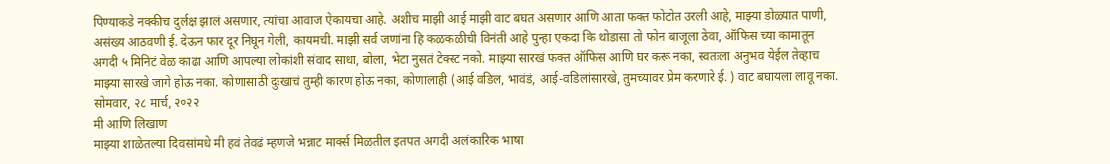पिण्याकडे नक्कीच दुर्लक्ष झालं असणार, त्यांचा आवाज ऐकायचा आहे. अशीच माझी आई माझी वाट बघत असणार आणि आता फक्त फोटोत उरली आहे, माझ्या डोळ्यात पाणी, असंख्य आठवणी ई. देऊन फार दूर निघून गेली, कायमची. माझी सर्व जणांना हि कळकळीची विनंती आहे पुन्हा एकदा कि थोडासा तो फोन बाजूला ठेवा, ऑफिस च्या कामातून अगदी ५ मिनिटं वेळ काढा आणि आपल्या लोकांशी संवाद साधा, बोला, भेटा नुसतं टेक्स्ट नको. माझ्या सारखं फक्त ऑफिस आणि घर करू नका, स्वतःला अनुभव येईल तेव्हाच माझ्या सारखे जागे होऊ नका. कोणासाठी दुःखाचं तुम्ही कारण होऊ नका, कोणालाही (आई वडिल, भावंडं, आई-वडिलांसारखे, तुमच्यावर प्रेम करणारे ई. ) वाट बघायला लावू नका.
सोमवार, २८ मार्च, २०२२
मी आणि लिखाण
माझ्या शाळेतल्या दिवसांमधे मी हवं तेवढं म्हणजे भन्नाट मार्क्स मिळतील इतपत अगदी अलंकारिक भाषा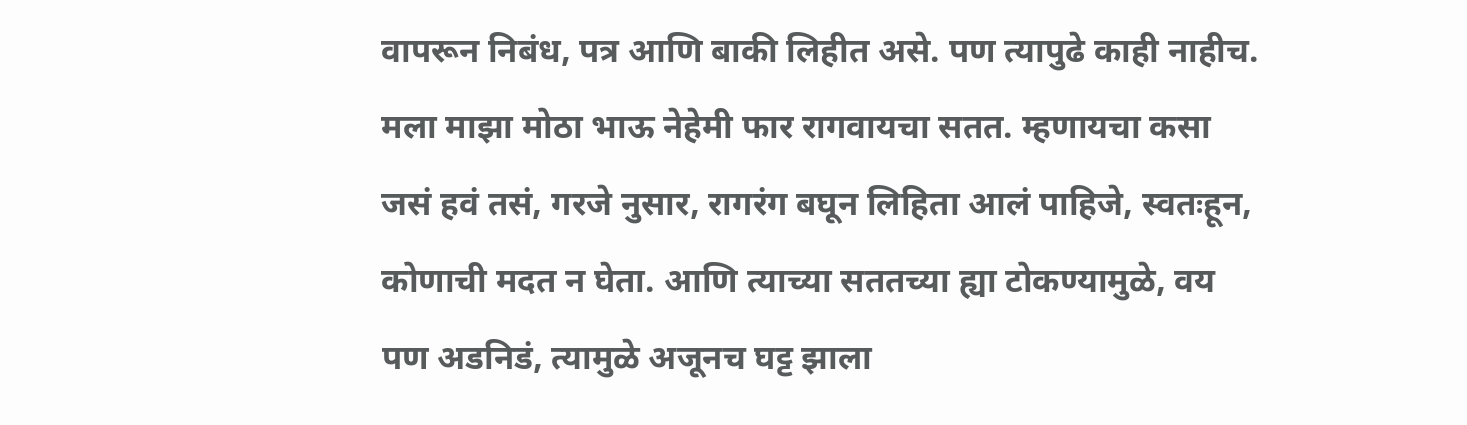वापरून निबंध, पत्र आणि बाकी लिहीत असे. पण त्यापुढे काही नाहीच. मला माझा मोठा भाऊ नेहेमी फार रागवायचा सतत. म्हणायचा कसा जसं हवं तसं, गरजे नुसार, रागरंग बघून लिहिता आलं पाहिजे, स्वतःहून, कोणाची मदत न घेता. आणि त्याच्या सततच्या ह्या टोकण्यामुळे, वय पण अडनिडं, त्यामुळे अजूनच घट्ट झाला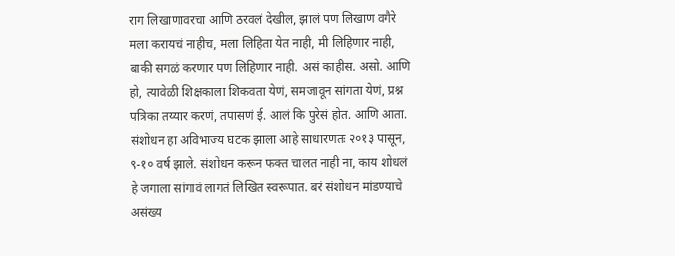राग लिखाणावरचा आणि ठरवलं देखील, झालं पण लिखाण वगैरे मला करायचं नाहीच, मला लिहिता येत नाही, मी लिहिणार नाही, बाकी सगळं करणार पण लिहिणार नाही. असं काहीस. असो. आणि हो, त्यावेळी शिक्षकाला शिकवता येणं, समजावून सांगता येणं, प्रश्न पत्रिका तय्यार करणं, तपासणं ई. आलं कि पुरेसं होत. आणि आता. संशोधन हा अविभाज्य घटक झाला आहे साधारणतः २०१३ पासून, ९-१० वर्ष झाले. संशोधन करून फक्त चालत नाही ना, काय शोधलं हे जगाला सांगावं लागतं लिखित स्वरूपात. बरं संशोधन मांडण्याचे असंख्य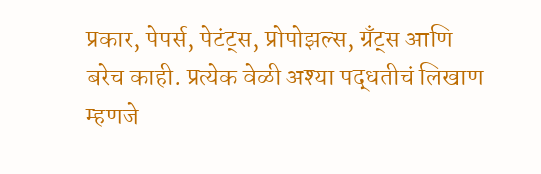प्रकार, पेपर्स, पेटंट्स, प्रोपोझल्स, ग्रँट्स आणि बरेच काही. प्रत्येक वेळी अश्या पद्धतीचं लिखाण म्हणजे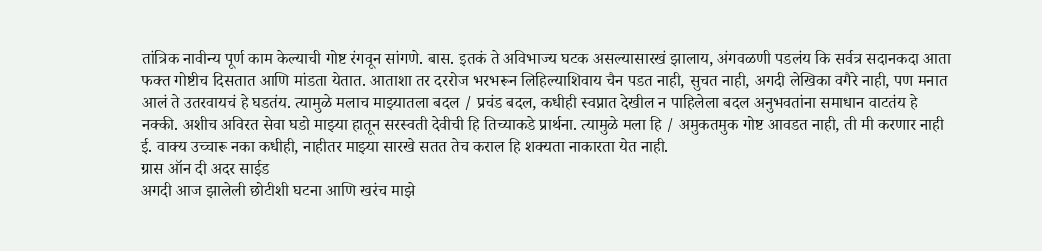तांत्रिक नावीन्य पूर्ण काम केल्याची गोष्ट रंगवून सांगणे. बास. इतकं ते अविभाज्य घटक असल्यासारखं झालाय, अंगवळणी पडलंय कि सर्वत्र सदानकदा आता फक्त गोष्टीच दिसतात आणि मांडता येतात. आताशा तर दररोज भरभरून लिहिल्याशिवाय चैन पडत नाही, सुचत नाही, अगदी लेखिका वगैरे नाही, पण मनात आलं ते उतरवायचं हे घडतंय. त्यामुळे मलाच माझ्यातला बदल / प्रचंड बदल, कधीही स्वप्नात देखील न पाहिलेला बदल अनुभवतांना समाधान वाटतंय हे नक्की. अशीच अविरत सेवा घडो माझ्या हातून सरस्वती देवीची हि तिच्याकडे प्रार्थना. त्यामुळे मला हि / अमुकतमुक गोष्ट आवडत नाही, ती मी करणार नाही ई. वाक्य उच्चारू नका कधीही, नाहीतर माझ्या सारखे सतत तेच कराल हि शक्यता नाकारता येत नाही.
ग्रास ऑन दी अदर साईड
अगदी आज झालेली छोटीशी घटना आणि खरंच माझे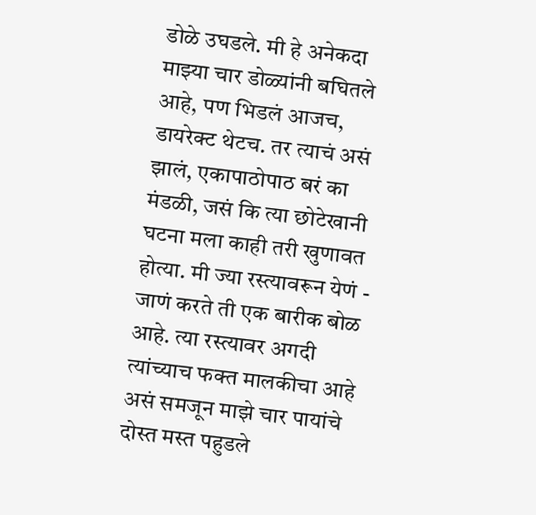डोळे उघडले. मी हे अनेकदा माझ्या चार डोळ्यांनी बघितले आहे, पण भिडलं आजच, डायरेक्ट थेटच. तर त्याचं असं झालं, एकापाठोपाठ बरं का मंडळी, जसं कि त्या छोटेखानी घटना मला काही तरी खुणावत होत्या. मी ज्या रस्त्यावरून येणं - जाणं करते ती एक बारीक बोळ आहे. त्या रस्त्यावर अगदी त्यांच्याच फक्त मालकीचा आहे असं समजून माझे चार पायांचे दोस्त मस्त पहुडले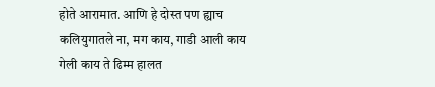होते आरामात. आणि हे दोस्त पण ह्याच कलियुगातले ना, मग काय, गाडी आली काय गेली काय ते ढिम्म हालत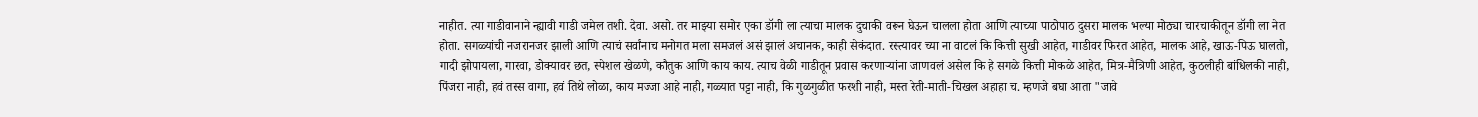नाहीत. त्या गाडीवानाने न्ह्यावी गाडी जमेल तशी. देवा. असो. तर माझ्या समोर एका डॉगी ला त्याचा मालक दुचाकी वरून घेऊन चालला होता आणि त्याच्या पाठोपाठ दुसरा मालक भल्या मोठ्या चारचाकीतून डॉगी ला नेत होता. सगळ्यांची नजरानजर झाली आणि त्याचं सर्वांनाच मनोगत मला समजलं असं झालं अचानक, काही सेकंदात. रस्त्यावर च्या ना वाटलं कि कित्ती सुखी आहेत, गाडीवर फिरत आहेत, मालक आहे, खाऊ-पिऊ घालतो, गादी झोपायला, गारवा, डोक्यावर छत, स्पेशल खेळणे, कौतुक आणि काय काय. त्याच वेळी गाडीतून प्रवास करणाऱ्यांना जाणवलं असेल कि हे सगळे कित्ती मोकळे आहेत, मित्र-मैत्रिणी आहेत, कुठलीही बांधिलकी नाही, पिंजरा नाही, हवं तस्स वागा, हवं तिथे लोळा, काय मज्जा आहे नाही, गळ्यात पट्टा नाही, कि गुळगुळीत फरशी नाही, मस्त रेती-माती-चिखल अहाहा च. म्हणजे बघा आता "जावे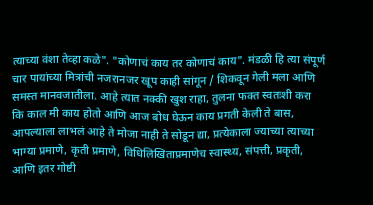त्याच्या वंशा तेव्हा कळे". "कोणाचं काय तर कोणाचं काय". मंडळी हि त्या संपूर्ण चार पायांच्या मित्रांची नजरानजर खूप काही सांगून / शिकवून गेली मला आणि समस्त मानवजातीला. आहे त्यात नक्की खुश राहा, तुलना फक्त स्वतःशी करा कि काल मी काय होतो आणि आज बोध घेऊन काय प्रगती केली ते बास, आपल्याला लाभलं आहे ते मोजा नाही ते सोडून द्या, प्रत्येकाला ज्याच्या त्याच्या भाग्या प्रमाणे, कृती प्रमाणे, विधिलिखिताप्रमाणेच स्वास्थ्य, संपत्ती, प्रकृती, आणि इतर गोष्टी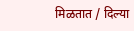मिळतात / दिल्या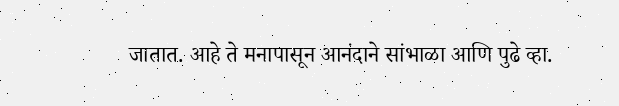जातात. आहे ते मनापासून आनंदाने सांभाळा आणि पुढे व्हा.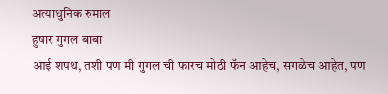अत्याधुनिक रुमाल
हुषार गुगल बाबा
आई शपथ, तशी पण मी गुगल ची फारच मोठी फॅन आहेच, सगळेच आहेत, पण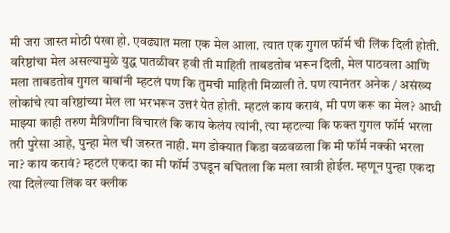मी जरा जास्त मोठी पंखा हो. एवढ्यात मला एक मेल आला. त्यात एक गुगल फॉर्म ची लिंक दिली होती. वरिष्ठांचा मेल असल्यामुळे युद्ध पातळीवर हवी ती माहिती ताबडतोब भरून दिली, मेल पाठवला आणि मला ताबडतोब गुगल बाबांनी म्हटलं पण कि तुमची माहिती मिळाली ते. पण त्यानंतर अनेक / असंख्य लोकांचे त्या वरिष्ठांच्या मेल ला भरभरून उत्तरं येत होती. म्हटलं काय करावं, मी पण करू का मेल? आधी माझ्या काही तरुण मैत्रिणींना विचारलं कि काय केलंय त्यांनी, त्या म्हटल्या कि फक्त गुगल फॉर्म भरला तरी पुरेसा आहे, पुन्हा मेल ची जरुरत नाही. मग डोक्यात किडा वळवळला कि मी फॉर्म नक्की भरला ना? काय करावं? म्हटलं एकदा का मी फॉर्म उघडून बघितला कि मला खात्री होईल. म्हणून पुन्हा एकदा त्या दिलेल्या लिंक वर क्लीक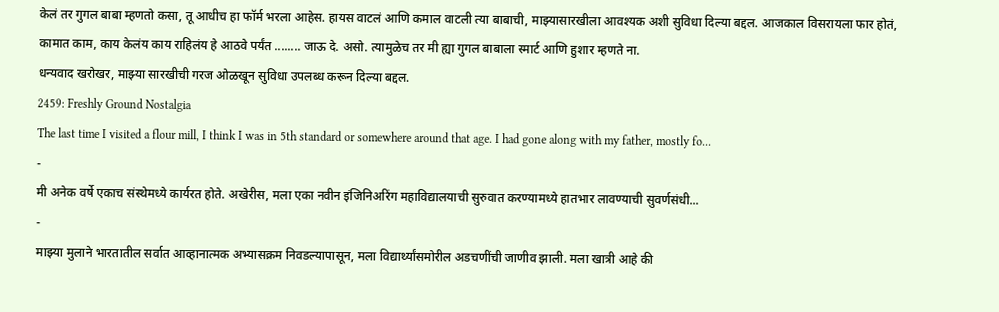केलं तर गुगल बाबा म्हणतो कसा, तू आधीच हा फॉर्म भरला आहेस. हायस वाटलं आणि कमाल वाटली त्या बाबाची, माझ्यासारखीला आवश्यक अशी सुविधा दिल्या बद्दल. आजकाल विसरायला फार होतं, कामात काम, काय केलंय काय राहिलंय हे आठवे पर्यंत ........ जाऊ दे. असो. त्यामुळेच तर मी ह्या गुगल बाबाला स्मार्ट आणि हुशार म्हणते ना.
धन्यवाद खरोखर, माझ्या सारखीची गरज ओळखून सुविधा उपलब्ध करून दिल्या बद्दल.
2459: Freshly Ground Nostalgia
The last time I visited a flour mill, I think I was in 5th standard or somewhere around that age. I had gone along with my father, mostly fo...
-
मी अनेक वर्षे एकाच संस्थेमध्ये कार्यरत होते. अखेरीस, मला एका नवीन इंजिनिअरिंग महाविद्यालयाची सुरुवात करण्यामध्ये हातभार लावण्याची सुवर्णसंधी...
-
माझ्या मुलाने भारतातील सर्वात आव्हानात्मक अभ्यासक्रम निवडल्यापासून, मला विद्यार्थ्यांसमोरील अडचणींची जाणीव झाली. मला खात्री आहे की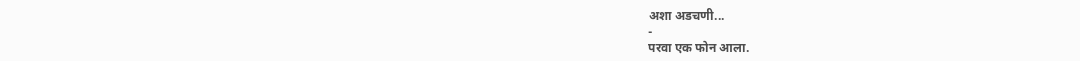अशा अडचणी...
-
परवा एक फोन आला.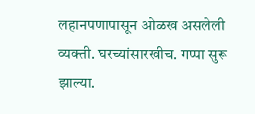लहानपणापासून ओळख असलेली व्यक्ती. घरच्यांसारखीच. गप्पा सुरू झाल्या.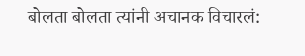बोलता बोलता त्यांनी अचानक विचारलं: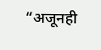“अजूनही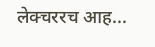लेक्चररच आह...